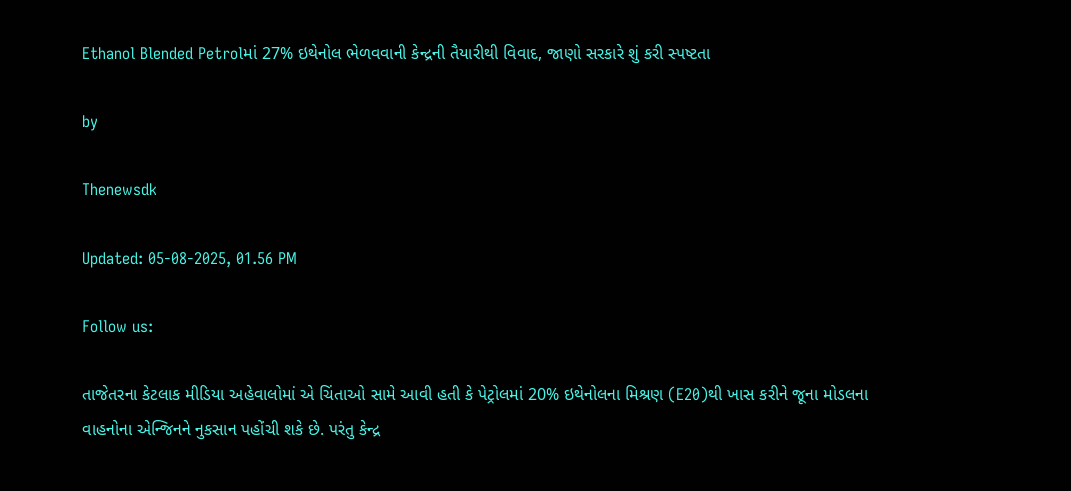Ethanol Blended Petrolમાં 27% ઇથેનોલ ભેળવવાની કેન્દ્રની તૈયારીથી વિવાદ, જાણો સરકારે શું કરી સ્પષ્ટતા

by

Thenewsdk

Updated: 05-08-2025, 01.56 PM

Follow us:

તાજેતરના કેટલાક મીડિયા અહેવાલોમાં એ ચિંતાઓ સામે આવી હતી કે પેટ્રોલમાં 20% ઇથેનોલના મિશ્રણ (E20)થી ખાસ કરીને જૂના મોડલના વાહનોના એન્જિનને નુકસાન પહોંચી શકે છે. પરંતુ કેન્દ્ર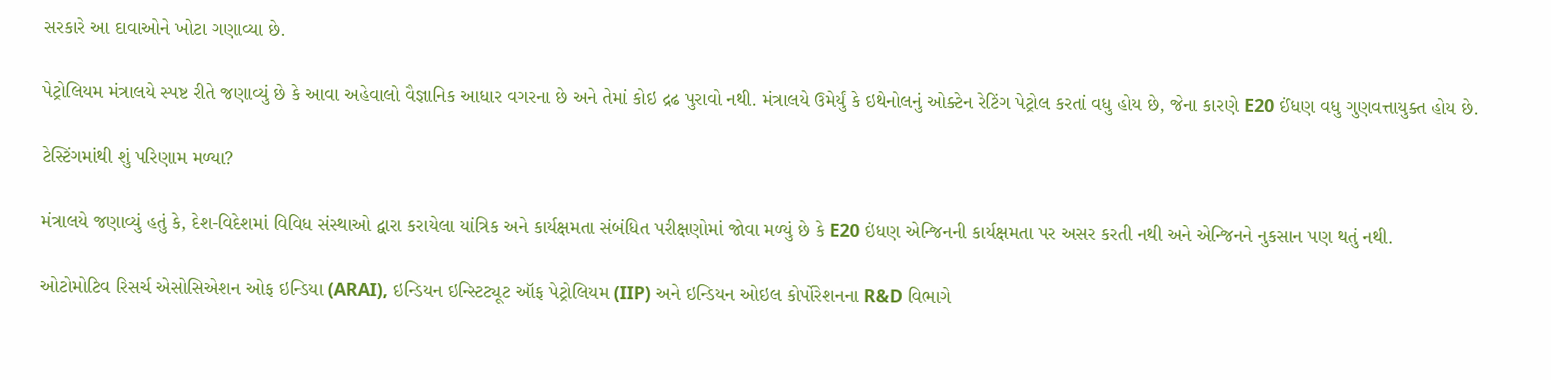સરકારે આ દાવાઓને ખોટા ગણાવ્યા છે.

પેટ્રોલિયમ મંત્રાલયે સ્પષ્ટ રીતે જણાવ્યું છે કે આવા અહેવાલો વૈજ્ઞાનિક આધાર વગરના છે અને તેમાં કોઇ દ્રઢ પુરાવો નથી. મંત્રાલયે ઉમેર્યું કે ઇથેનોલનું ઓક્ટેન રેટિંગ પેટ્રોલ કરતાં વધુ હોય છે, જેના કારણે E20 ઈંધણ વધુ ગુણવત્તાયુક્ત હોય છે.

ટેસ્ટિંગમાંથી શું પરિણામ મળ્યા?

મંત્રાલયે જણાવ્યું હતું કે, દેશ-વિદેશમાં વિવિધ સંસ્થાઓ દ્વારા કરાયેલા યાંત્રિક અને કાર્યક્ષમતા સંબંધિત પરીક્ષણોમાં જોવા મળ્યું છે કે E20 ઇંધણ એન્જિનની કાર્યક્ષમતા પર અસર કરતી નથી અને એન્જિનને નુકસાન પણ થતું નથી.

ઓટોમોટિવ રિસર્ચ એસોસિએશન ઓફ ઇન્ડિયા (ARAI), ઇન્ડિયન ઇન્સ્ટિટ્યૂટ ઑફ પેટ્રોલિયમ (IIP) અને ઇન્ડિયન ઓઇલ કોર્પોરેશનના R&D વિભાગે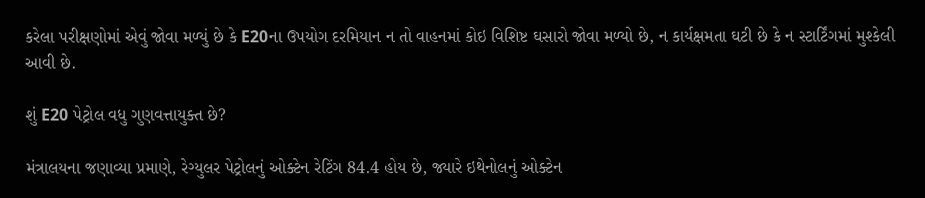કરેલા પરીક્ષણોમાં એવું જોવા મળ્યું છે કે E20ના ઉપયોગ દરમિયાન ન તો વાહનમાં કોઇ વિશિષ્ટ ઘસારો જોવા મળ્યો છે, ન કાર્યક્ષમતા ઘટી છે કે ન સ્ટાર્ટિંગમાં મુશ્કેલી આવી છે.

શું E20 પેટ્રોલ વધુ ગુણવત્તાયુક્ત છે?

મંત્રાલયના જણાવ્યા પ્રમાણે, રેગ્યુલર પેટ્રોલનું ઓક્ટેન રેટિંગ 84.4 હોય છે, જ્યારે ઇથેનોલનું ઓક્ટેન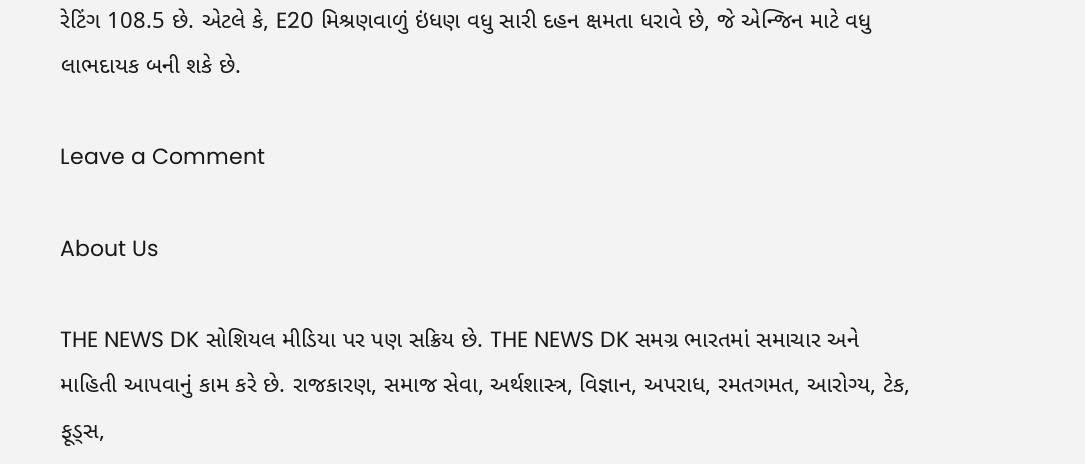રેટિંગ 108.5 છે. એટલે કે, E20 મિશ્રણવાળું ઇંધણ વધુ સારી દહન ક્ષમતા ધરાવે છે, જે એન્જિન માટે વધુ લાભદાયક બની શકે છે.

Leave a Comment

About Us

THE NEWS DK સોશિયલ મીડિયા પર પણ સક્રિય છે. THE NEWS DK સમગ્ર ભારતમાં સમાચાર અને માહિતી આપવાનું કામ કરે છે. રાજકારણ, સમાજ સેવા, અર્થશાસ્ત્ર, વિજ્ઞાન, અપરાધ, રમતગમત, આરોગ્ય, ટેક, ફૂડ્સ,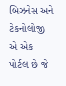બિઝનેસ અને ટેકનોલોજી એ એક પોર્ટલ છે જે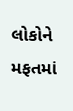લોકોને મફતમાં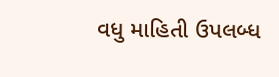વધુ માહિતી ઉપલબ્ધ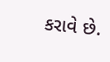કરાવે છે.